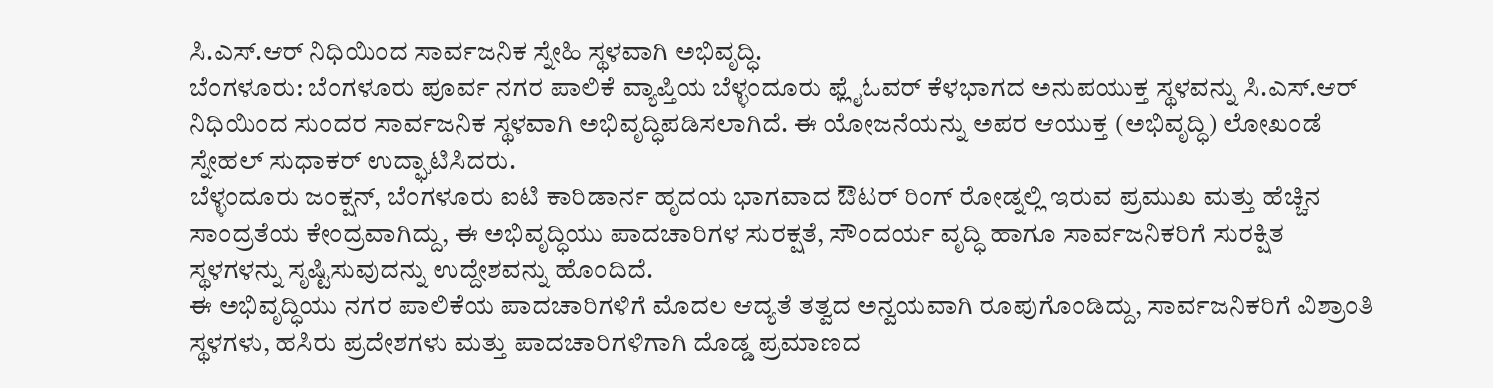ಸಿ.ಎಸ್.ಆರ್ ನಿಧಿಯಿಂದ ಸಾರ್ವಜನಿಕ ಸ್ನೇಹಿ ಸ್ಥಳವಾಗಿ ಅಭಿವೃದ್ಧಿ.
ಬೆಂಗಳೂರು: ಬೆಂಗಳೂರು ಪೂರ್ವ ನಗರ ಪಾಲಿಕೆ ವ್ಯಾಪ್ತಿಯ ಬೆಳ್ಳಂದೂರು ಫ್ಲೈಓವರ್ ಕೆಳಭಾಗದ ಅನುಪಯುಕ್ತ ಸ್ಥಳವನ್ನು ಸಿ.ಎಸ್.ಆರ್ ನಿಧಿಯಿಂದ ಸುಂದರ ಸಾರ್ವಜನಿಕ ಸ್ಥಳವಾಗಿ ಅಭಿವೃದ್ಧಿಪಡಿಸಲಾಗಿದೆ. ಈ ಯೋಜನೆಯನ್ನು ಅಪರ ಆಯುಕ್ತ (ಅಭಿವೃದ್ಧಿ) ಲೋಖಂಡೆ ಸ್ನೇಹಲ್ ಸುಧಾಕರ್ ಉದ್ಘಾಟಿಸಿದರು.
ಬೆಳ್ಳಂದೂರು ಜಂಕ್ಷನ್, ಬೆಂಗಳೂರು ಐಟಿ ಕಾರಿಡಾರ್ನ ಹೃದಯ ಭಾಗವಾದ ಔಟರ್ ರಿಂಗ್ ರೋಡ್ನಲ್ಲಿ ಇರುವ ಪ್ರಮುಖ ಮತ್ತು ಹೆಚ್ಚಿನ ಸಾಂದ್ರತೆಯ ಕೇಂದ್ರವಾಗಿದ್ದು, ಈ ಅಭಿವೃದ್ಧಿಯು ಪಾದಚಾರಿಗಳ ಸುರಕ್ಷತೆ, ಸೌಂದರ್ಯ ವೃದ್ಧಿ ಹಾಗೂ ಸಾರ್ವಜನಿಕರಿಗೆ ಸುರಕ್ಷಿತ ಸ್ಥಳಗಳನ್ನು ಸೃಷ್ಟಿಸುವುದನ್ನು ಉದ್ದೇಶವನ್ನು ಹೊಂದಿದೆ.
ಈ ಅಭಿವೃದ್ಧಿಯು ನಗರ ಪಾಲಿಕೆಯ ಪಾದಚಾರಿಗಳಿಗೆ ಮೊದಲ ಆದ್ಯತೆ ತತ್ವದ ಅನ್ವಯವಾಗಿ ರೂಪುಗೊಂಡಿದ್ದು, ಸಾರ್ವಜನಿಕರಿಗೆ ವಿಶ್ರಾಂತಿ ಸ್ಥಳಗಳು, ಹಸಿರು ಪ್ರದೇಶಗಳು ಮತ್ತು ಪಾದಚಾರಿಗಳಿಗಾಗಿ ದೊಡ್ಡ ಪ್ರಮಾಣದ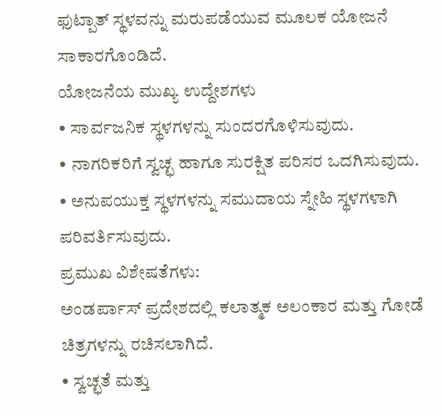ಫುಟ್ಪಾತ್ ಸ್ಥಳವನ್ನು ಮರುಪಡೆಯುವ ಮೂಲಕ ಯೋಜನೆ ಸಾಕಾರಗೊಂಡಿದೆ.
ಯೋಜನೆಯ ಮುಖ್ಯ ಉದ್ದೇಶಗಳು
• ಸಾರ್ವಜನಿಕ ಸ್ಥಳಗಳನ್ನು ಸುಂದರಗೊಳಿಸುವುದು.
• ನಾಗರಿಕರಿಗೆ ಸ್ವಚ್ಛ ಹಾಗೂ ಸುರಕ್ಷಿತ ಪರಿಸರ ಒದಗಿಸುವುದು.
• ಅನುಪಯುಕ್ತ ಸ್ಥಳಗಳನ್ನು ಸಮುದಾಯ ಸ್ನೇಹಿ ಸ್ಥಳಗಳಾಗಿ ಪರಿವರ್ತಿಸುವುದು.
ಪ್ರಮುಖ ವಿಶೇಷತೆಗಳು:
ಅಂಡರ್ಪಾಸ್ ಪ್ರದೇಶದಲ್ಲಿ ಕಲಾತ್ಮಕ ಅಲಂಕಾರ ಮತ್ತು ಗೋಡೆ ಚಿತ್ರಗಳನ್ನು ರಚಿಸಲಾಗಿದೆ.
• ಸ್ವಚ್ಛತೆ ಮತ್ತು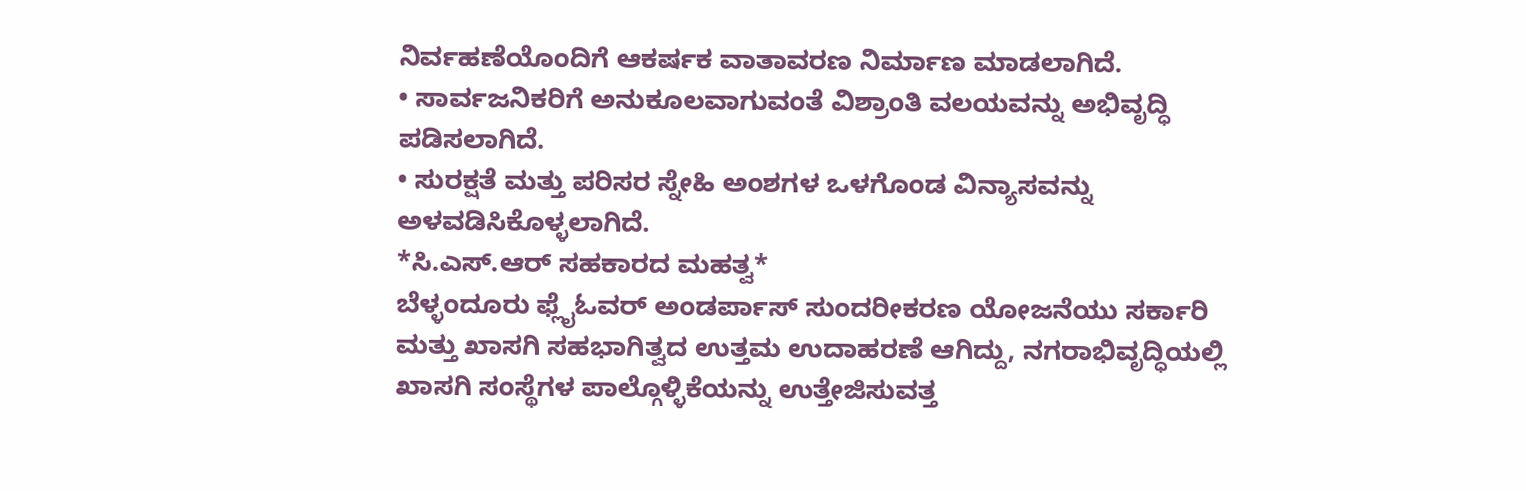ನಿರ್ವಹಣೆಯೊಂದಿಗೆ ಆಕರ್ಷಕ ವಾತಾವರಣ ನಿರ್ಮಾಣ ಮಾಡಲಾಗಿದೆ.
• ಸಾರ್ವಜನಿಕರಿಗೆ ಅನುಕೂಲವಾಗುವಂತೆ ವಿಶ್ರಾಂತಿ ವಲಯವನ್ನು ಅಭಿವೃದ್ಧಿ ಪಡಿಸಲಾಗಿದೆ.
• ಸುರಕ್ಷತೆ ಮತ್ತು ಪರಿಸರ ಸ್ನೇಹಿ ಅಂಶಗಳ ಒಳಗೊಂಡ ವಿನ್ಯಾಸವನ್ನು ಅಳವಡಿಸಿಕೊಳ್ಳಲಾಗಿದೆ.
*ಸಿ.ಎಸ್.ಆರ್ ಸಹಕಾರದ ಮಹತ್ವ*
ಬೆಳ್ಳಂದೂರು ಫ್ಲೈಓವರ್ ಅಂಡರ್ಪಾಸ್ ಸುಂದರೀಕರಣ ಯೋಜನೆಯು ಸರ್ಕಾರಿ ಮತ್ತು ಖಾಸಗಿ ಸಹಭಾಗಿತ್ವದ ಉತ್ತಮ ಉದಾಹರಣೆ ಆಗಿದ್ದು, ನಗರಾಭಿವೃದ್ಧಿಯಲ್ಲಿ ಖಾಸಗಿ ಸಂಸ್ಥೆಗಳ ಪಾಲ್ಗೊಳ್ಳಿಕೆಯನ್ನು ಉತ್ತೇಜಿಸುವತ್ತ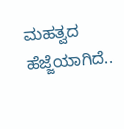ಮಹತ್ವದ ಹೆಜ್ಜೆಯಾಗಿದೆ..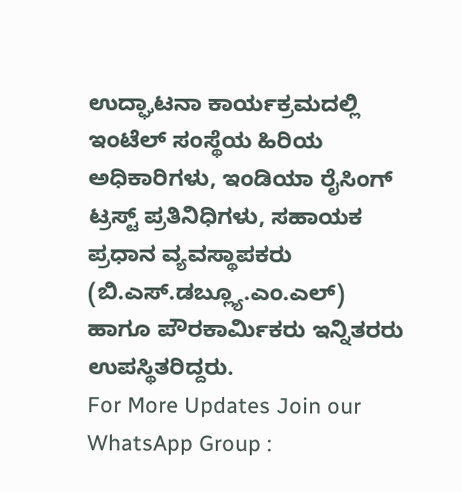ಉದ್ಘಾಟನಾ ಕಾರ್ಯಕ್ರಮದಲ್ಲಿ ಇಂಟೆಲ್ ಸಂಸ್ಥೆಯ ಹಿರಿಯ ಅಧಿಕಾರಿಗಳು, ಇಂಡಿಯಾ ರೈಸಿಂಗ್ ಟ್ರಸ್ಟ್ ಪ್ರತಿನಿಧಿಗಳು, ಸಹಾಯಕ ಪ್ರಧಾನ ವ್ಯವಸ್ಥಾಪಕರು (ಬಿ.ಎಸ್.ಡಬ್ಲ್ಯೂ.ಎಂ.ಎಲ್) ಹಾಗೂ ಪೌರಕಾರ್ಮಿಕರು ಇನ್ನಿತರರು ಉಪಸ್ಥಿತರಿದ್ದರು.
For More Updates Join our WhatsApp Group :